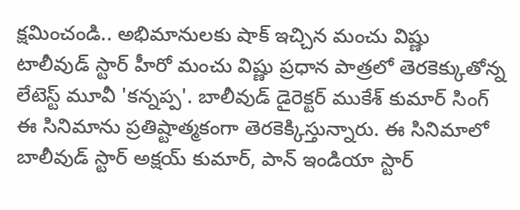క్షమించండి.. అభిమానులకు షాక్ ఇచ్చిన మంచు విష్ణు
టాలీవుడ్ స్టార్ హీరో మంచు విష్ణు ప్రధాన పాత్రలో తెరకెక్కుతోన్న లేటెస్ట్ మూవీ 'కన్నప్ప'. బాలీవుడ్ డైరెక్టర్ ముకేశ్ కుమార్ సింగ్ ఈ సినిమాను ప్రతిష్టాత్మకంగా తెరకెక్కిస్తున్నారు. ఈ సినిమాలో బాలీవుడ్ స్టార్ అక్షయ్ కుమార్, పాన్ ఇండియా స్టార్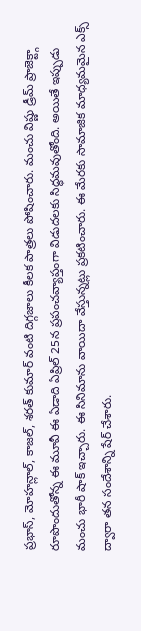ప్రభాస్, మోహన్లాల్, కాజల్, శరత్ కుమార్ వంటి దిగ్గజాలు కీలక పాత్రలు పోషించారు. మంచు విష్ణు డ్రీమ్ ప్రాజెక్ట్గా రూపొందుతోన్న ఈ మూవీ ఈ ఏడాది ఏప్రిల్ 25న ప్రపంచవ్యాప్తంగా విడుదలకు సిద్ధమవుతోంది. అయితే ఇప్పుడు మంచు భారీ షాక్ ఇచ్చారు. ఈ సినిమాను వాయిదా వేస్తున్నట్లు ప్రకటించారు. ఈ మేరకు సామాజిక మాధ్యమమైన ఎక్స్ ద్వారా తన సందేశాన్ని షేర్ చేశారు.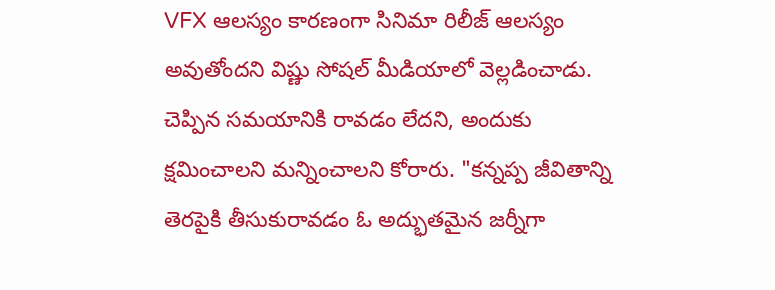VFX ఆలస్యం కారణంగా సినిమా రిలీజ్ ఆలస్యం అవుతోందని విష్ణు సోషల్ మీడియాలో వెల్లడించాడు. చెప్పిన సమయానికి రావడం లేదని, అందుకు క్షమించాలని మన్నించాలని కోరారు. "కన్నప్ప జీవితాన్ని తెరపైకి తీసుకురావడం ఓ అద్భుతమైన జర్నీగా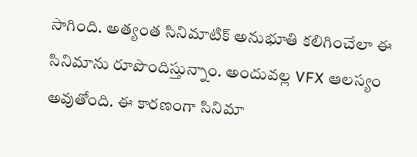సాగింది. అత్యంత సినిమాటిక్ అనుభూతి కలిగించేలా ఈ సినిమాను రూపొందిస్తున్నాం. అందువల్ల VFX ఆలస్యం అవుతోంది. ఈ కారణంగా సినిమా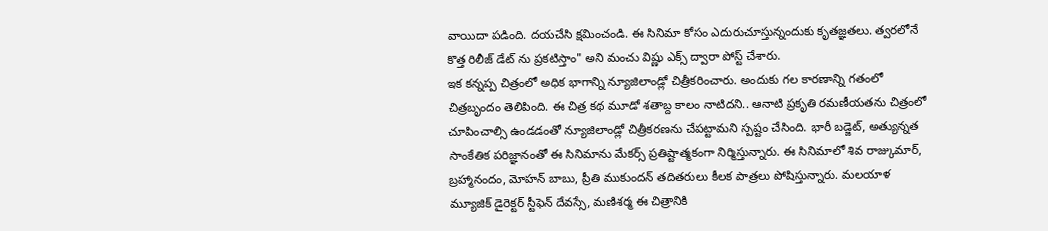వాయిదా పడింది. దయచేసి క్షమించండి. ఈ సినిమా కోసం ఎదురుచూస్తున్నందుకు కృతజ్ఞతలు. త్వరలోనే కొత్త రిలీజ్ డేట్ ను ప్రకటిస్తాం" అని మంచు విష్ణు ఎక్స్ ద్వారా పోస్ట్ చేశారు.
ఇక కన్నప్ప చిత్రంలో అధిక భాగాన్ని న్యూజిలాండ్లో చిత్రీకరించారు. అందుకు గల కారణాన్ని గతంలో చిత్రబృందం తెలిపింది. ఈ చిత్ర కథ మూడో శతాబ్ద కాలం నాటిదని.. ఆనాటి ప్రకృతి రమణీయతను చిత్రంలో చూపించాల్సి ఉండడంతో న్యూజిలాండ్లో చిత్రీకరణను చేపట్టామని స్పష్టం చేసింది. భారీ బడ్జెట్, అత్యున్నత సాంకేతిక పరిజ్ఞానంతో ఈ సినిమాను మేకర్స్ ప్రతిష్టాత్మకంగా నిర్మిస్తున్నారు. ఈ సినిమాలో శివ రాజ్కుమార్, బ్రహ్మానందం, మోహన్ బాబు, ప్రీతి ముకుందన్ తదితరులు కీలక పాత్రలు పోషిస్తున్నారు. మలయాళ మ్యూజిక్ డైరెక్టర్ స్టీఫెన్ దేవస్సే, మణిశర్మ ఈ చిత్రానికి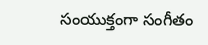సంయుక్తంగా సంగీతం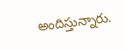అందిస్తున్నారు.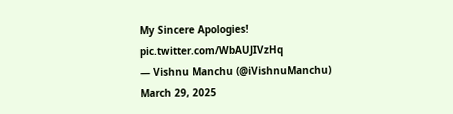My Sincere Apologies! pic.twitter.com/WbAUJIVzHq
— Vishnu Manchu (@iVishnuManchu) March 29, 2025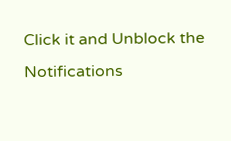Click it and Unblock the Notifications